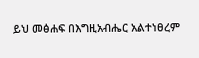ይህ መፅሐፍ በእግዚአብሔር አልተነፀረም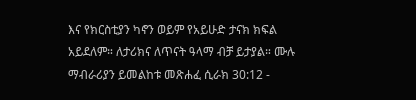እና የክርስቲያን ካኖን ወይም የአይሁድ ታናክ ክፍል አይደለም። ለታሪክና ለጥናት ዓላማ ብቻ ይታያል። ሙሉ ማብራሪያን ይመልከቱ መጽሐፈ ሲራክ 30:12 -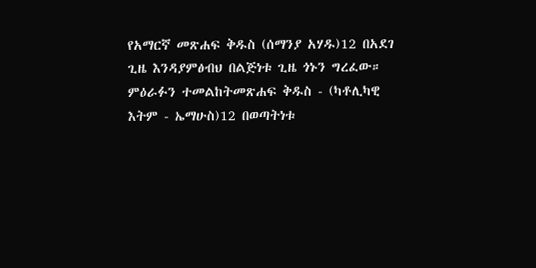የአማርኛ መጽሐፍ ቅዱስ (ሰማንያ አሃዱ)12 በአደገ ጊዜ እንዳያምፅብህ በልጅነቱ ጊዜ ጎኑን ግረፈው። ምዕራፉን ተመልከትመጽሐፍ ቅዱስ - (ካቶሊካዊ እትም - ኤማሁስ)12 በወጣትነቱ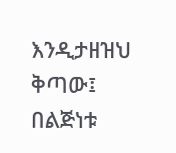እንዲታዘዝህ ቅጣው፤ በልጅነቱ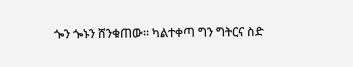ጐን ጐኑን ሸንቁጠው። ካልተቀጣ ግን ግትርና ስድ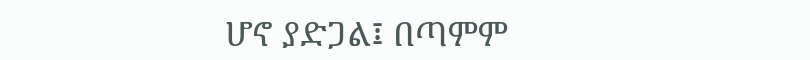ሆኖ ያድጋል፤ በጣምም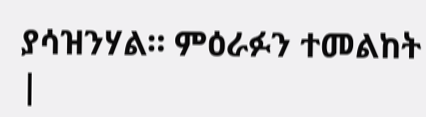ያሳዝንሃል። ምዕራፉን ተመልከት |